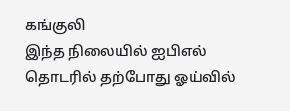கங்குலி
இந்த நிலையில் ஐபிஎல் தொடரில் தற்போது ஓய்வில்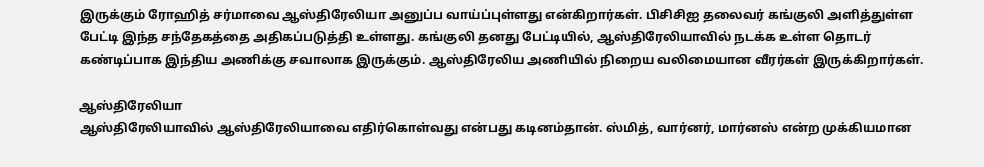இருக்கும் ரோஹித் சர்மாவை ஆஸ்திரேலியா அனுப்ப வாய்ப்புள்ளது என்கிறார்கள். பிசிசிஐ தலைவர் கங்குலி அளித்துள்ள பேட்டி இந்த சந்தேகத்தை அதிகப்படுத்தி உள்ளது. கங்குலி தனது பேட்டியில், ஆஸ்திரேலியாவில் நடக்க உள்ள தொடர் கண்டிப்பாக இந்திய அணிக்கு சவாலாக இருக்கும். ஆஸ்திரேலிய அணியில் நிறைய வலிமையான வீரர்கள் இருக்கிறார்கள்.

ஆஸ்திரேலியா
ஆஸ்திரேலியாவில் ஆஸ்திரேலியாவை எதிர்கொள்வது என்பது கடினம்தான். ஸ்மித், வார்னர், மார்னஸ் என்ற முக்கியமான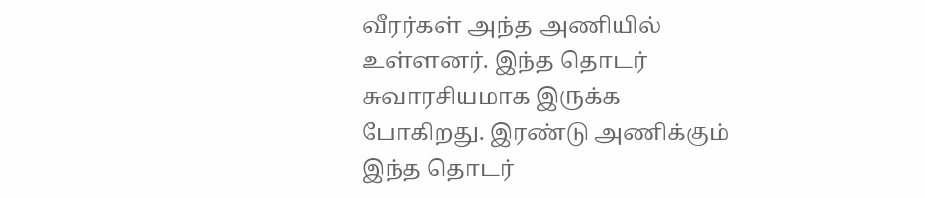வீரர்கள் அந்த அணியில் உள்ளனர். இந்த தொடர் சுவாரசியமாக இருக்க போகிறது. இரண்டு அணிக்கும் இந்த தொடர்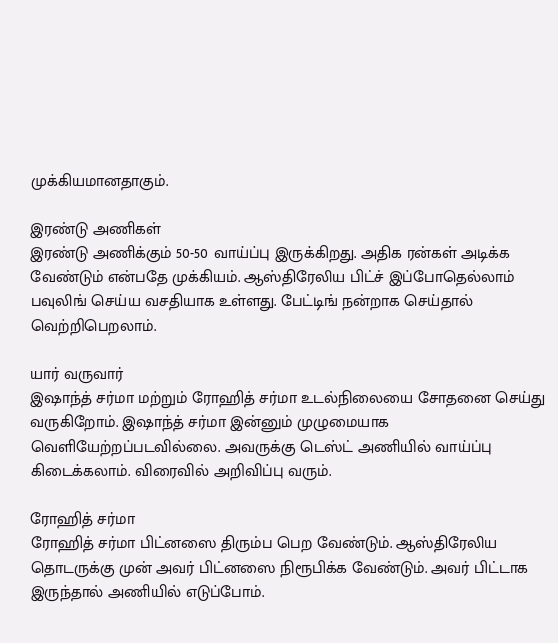முக்கியமானதாகும்.

இரண்டு அணிகள்
இரண்டு அணிக்கும் 50-50 வாய்ப்பு இருக்கிறது. அதிக ரன்கள் அடிக்க வேண்டும் என்பதே முக்கியம். ஆஸ்திரேலிய பிட்ச் இப்போதெல்லாம் பவுலிங் செய்ய வசதியாக உள்ளது. பேட்டிங் நன்றாக செய்தால் வெற்றிபெறலாம்.

யார் வருவார்
இஷாந்த் சர்மா மற்றும் ரோஹித் சர்மா உடல்நிலையை சோதனை செய்து வருகிறோம். இஷாந்த் சர்மா இன்னும் முழுமையாக வெளியேற்றப்படவில்லை. அவருக்கு டெஸ்ட் அணியில் வாய்ப்பு கிடைக்கலாம். விரைவில் அறிவிப்பு வரும்.

ரோஹித் சர்மா
ரோஹித் சர்மா பிட்னஸை திரும்ப பெற வேண்டும். ஆஸ்திரேலிய தொடருக்கு முன் அவர் பிட்னஸை நிரூபிக்க வேண்டும். அவர் பிட்டாக இருந்தால் அணியில் எடுப்போம்.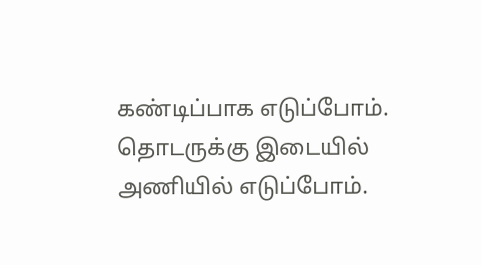கண்டிப்பாக எடுப்போம். தொடருக்கு இடையில் அணியில் எடுப்போம்.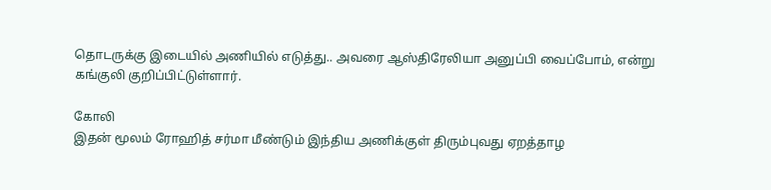தொடருக்கு இடையில் அணியில் எடுத்து.. அவரை ஆஸ்திரேலியா அனுப்பி வைப்போம், என்று கங்குலி குறிப்பிட்டுள்ளார்.

கோலி
இதன் மூலம் ரோஹித் சர்மா மீண்டும் இந்திய அணிக்குள் திரும்புவது ஏறத்தாழ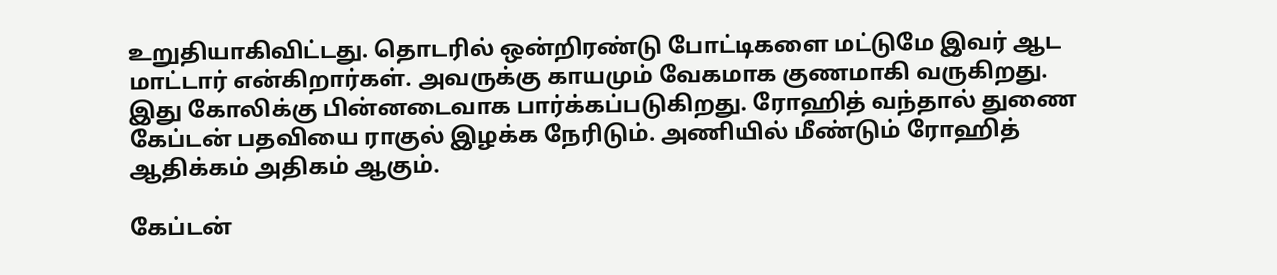உறுதியாகிவிட்டது. தொடரில் ஒன்றிரண்டு போட்டிகளை மட்டுமே இவர் ஆட மாட்டார் என்கிறார்கள். அவருக்கு காயமும் வேகமாக குணமாகி வருகிறது. இது கோலிக்கு பின்னடைவாக பார்க்கப்படுகிறது. ரோஹித் வந்தால் துணை கேப்டன் பதவியை ராகுல் இழக்க நேரிடும். அணியில் மீண்டும் ரோஹித் ஆதிக்கம் அதிகம் ஆகும்.

கேப்டன்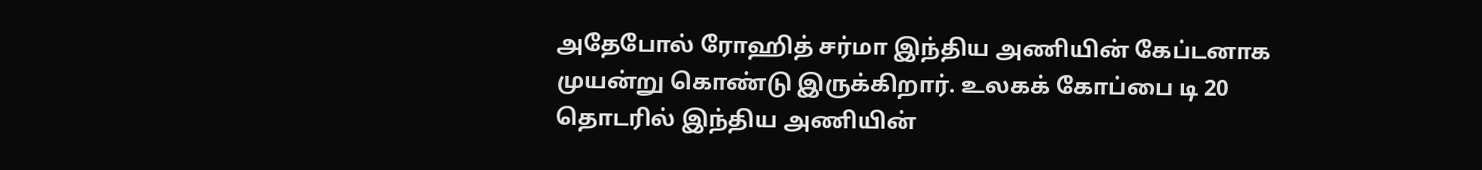அதேபோல் ரோஹித் சர்மா இந்திய அணியின் கேப்டனாக முயன்று கொண்டு இருக்கிறார். உலகக் கோப்பை டி 20 தொடரில் இந்திய அணியின்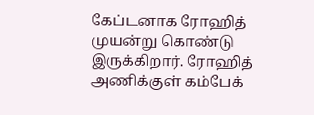கேப்டனாக ரோஹித் முயன்று கொண்டு இருக்கிறார். ரோஹித் அணிக்குள் கம்பேக்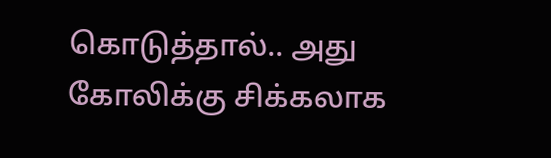கொடுத்தால்.. அது கோலிக்கு சிக்கலாக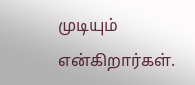முடியும் என்கிறார்கள்.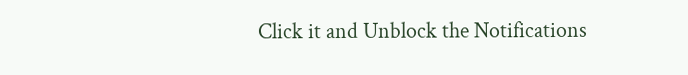Click it and Unblock the Notifications